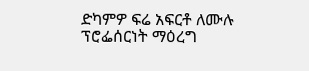ድካምዎ ፍሬ አፍርቶ ለሙሉ ፕሮፌሰርነት ማዕረግ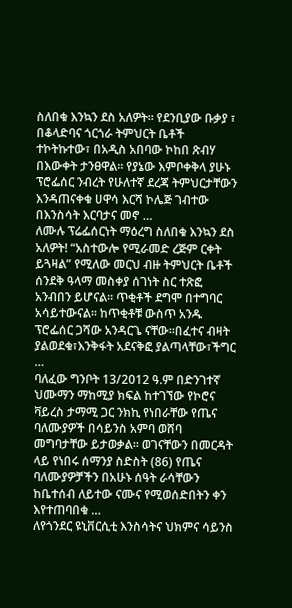ስለበቁ እንኳን ደስ አለዎት፡፡ የደንቢያው ቡቃያ ፣ በቆላድባና ጎርጎራ ትምህርት ቤቶች ተኮትኩተው፣ በአዲስ አበባው ኮከበ ጽብሃ በእውቀት ታንፀዋል፡፡ የያኔው እምቦቀቅላ ያሁኑ ፕሮፌሰር ንብረት የሁለተኛ ደረጃ ትምህርታቸውን እንዳጠናቀቁ ሀዋሳ እርሻ ኮሌጅ ገብተው በእንስሳት እርባታና መኖ …
ለሙሉ ፕሬፌሰርነት ማዕረግ ስለበቁ እንኳን ደስ አለዎት! “አስተውሎ የሚራመድ ረጅም ርቀት ይጓዛል” የሚለው መርህ ብዙ ትምህርት ቤቶች ሰንደቅ ዓላማ መስቀያ ሰገነት ስር ተጽፎ አንብበን ይሆናል፡፡ ጥቂቶች ደግሞ በተግባር አሳይተውናል፡፡ ከጥቂቶቹ ውስጥ አንዱ ፕሮፌሰር ጋሻው አንዳርጌ ናቸው፡፡በፈተና ብዛት ያልወደቁ፣እንቅፋት አደናቅፎ ያልጣላቸው፣ችግር …
ባለፈው ግንቦት 13/2012 ዓ.ም በድንገተኛ ህሙማን ማከሚያ ክፍል ከተገኘው የኮሮና ቫይረስ ታማሚ ጋር ንክኪ የነበራቸው የጤና ባለሙያዎች በሳይንስ አምባ ወሸባ መግባታቸው ይታወቃል፡፡ ወገናቸውን በመርዳት ላይ የነበሩ ሰማንያ ስድስት (86) የጤና ባለሙያዎቻችን በአሁኑ ሰዓት ራሳቸውን ከቤተሰብ ለይተው ናሙና የሚወሰድበትን ቀን እየተጠባበቁ …
ለየጎንደር ዩኒቨርሲቲ እንስሳትና ህክምና ሳይንስ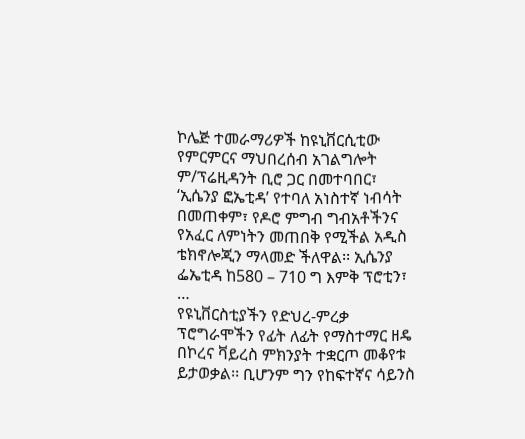ኮሌጅ ተመራማሪዎች ከዩኒቨርሲቲው የምርምርና ማህበረሰብ አገልግሎት ም/ፕሬዚዳንት ቢሮ ጋር በመተባበር፣ ‘ኢሴንያ ፎኤቲዳ’ የተባለ አነስተኛ ነብሳት በመጠቀም፣ የዶሮ ምግብ ግብአቶችንና የአፈር ለምነትን መጠበቅ የሚችል አዲስ ቴክኖሎጂን ማላመድ ችለዋል፡፡ ኢሴንያ ፌኤቲዳ ከ580 – 710 ግ እምቅ ፕሮቲን፣ …
የዩኒቨርስቲያችን የድህረ-ምረቃ ፕሮግራሞችን የፊት ለፊት የማስተማር ዘዴ በኮረና ቫይረስ ምክንያት ተቋርጦ መቆየቱ ይታወቃል፡፡ ቢሆንም ግን የከፍተኛና ሳይንስ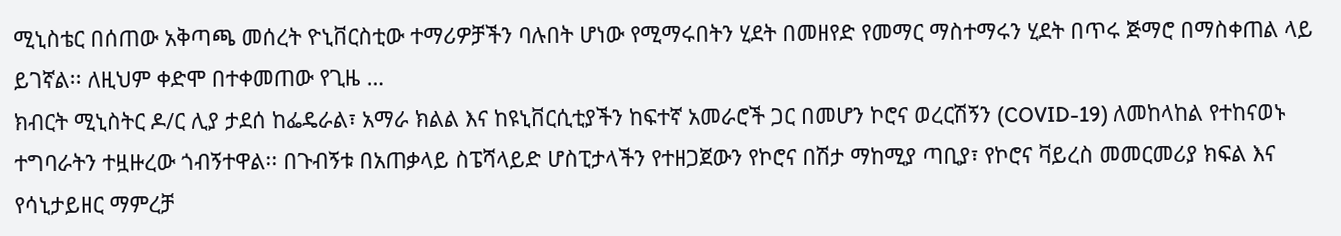ሚኒስቴር በሰጠው አቅጣጫ መሰረት ዮኒቨርስቲው ተማሪዎቻችን ባሉበት ሆነው የሚማሩበትን ሂደት በመዘየድ የመማር ማስተማሩን ሂደት በጥሩ ጅማሮ በማስቀጠል ላይ ይገኛል፡፡ ለዚህም ቀድሞ በተቀመጠው የጊዜ …
ክብርት ሚኒስትር ዶ/ር ሊያ ታደሰ ከፌዴራል፣ አማራ ክልል እና ከዩኒቨርሲቲያችን ከፍተኛ አመራሮች ጋር በመሆን ኮሮና ወረርሽኝን (COVID-19) ለመከላከል የተከናወኑ ተግባራትን ተዟዙረው ጎብኝተዋል፡፡ በጉብኝቱ በአጠቃላይ ስፔሻላይድ ሆስፒታላችን የተዘጋጀውን የኮሮና በሽታ ማከሚያ ጣቢያ፣ የኮሮና ቫይረስ መመርመሪያ ክፍል እና የሳኒታይዘር ማምረቻ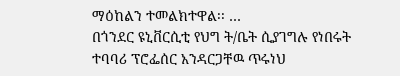ማዕከልን ተመልክተዋል፡፡ …
በጎንደር ዩኒቨርሲቲ የህግ ት/ቤት ሲያገግሉ የነበሩት ተባባሪ ፕሮፌሰር አንዳርጋቸዉ ጥሩነህ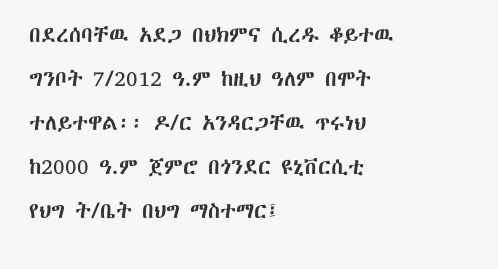በደረሰባቸዉ አደጋ በህክምና ሲረዱ ቆይተዉ ግንቦት 7/2012 ዓ.ም ከዚህ ዓለም በሞት ተለይተዋል፡፡ ዶ/ር አንዳርጋቸዉ ጥሩነህ ከ2000 ዓ.ም ጀምሮ በጎንደር ዩኒቨርሲቲ የህግ ት/ቤት በህግ ማስተማር፤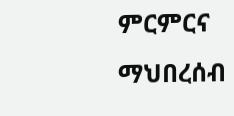ምርምርና ማህበረሰብ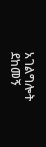አገልግሎት ደከመኝ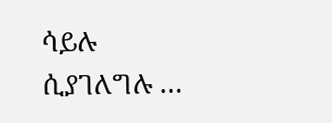ሳይሉ ሲያገለግሉ …